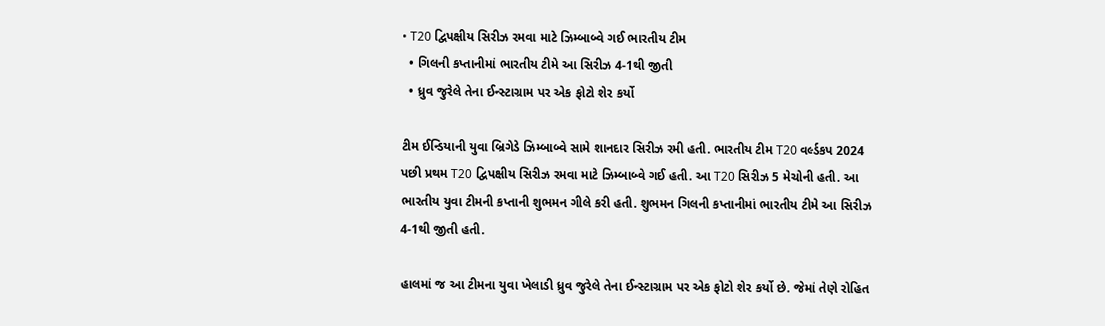• T20 દ્વિપક્ષીય સિરીઝ રમવા માટે ઝિમ્બાબ્વે ગઈ ભારતીય ટીમ
  • ગિલની કપ્તાનીમાં ભારતીય ટીમે આ સિરીઝ 4-1થી જીતી
  • ધ્રુવ જુરેલે તેના ઈન્સ્ટાગ્રામ પર એક ફોટો શેર કર્યો

ટીમ ઈન્ડિયાની યુવા બ્રિગેડે ઝિમ્બાબ્વે સામે શાનદાર સિરીઝ રમી હતી. ભારતીય ટીમ T20 વર્લ્ડકપ 2024 પછી પ્રથમ T20 દ્વિપક્ષીય સિરીઝ રમવા માટે ઝિમ્બાબ્વે ગઈ હતી. આ T20 સિરીઝ 5 મેચોની હતી. આ ભારતીય યુવા ટીમની કપ્તાની શુભમન ગીલે કરી હતી. શુભમન ગિલની કપ્તાનીમાં ભારતીય ટીમે આ સિરીઝ 4-1થી જીતી હતી.

હાલમાં જ આ ટીમના યુવા ખેલાડી ધ્રુવ જુરેલે તેના ઈન્સ્ટાગ્રામ પર એક ફોટો શેર કર્યો છે. જેમાં તેણે રોહિત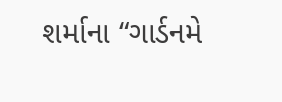શર્માના “ગાર્ડનમે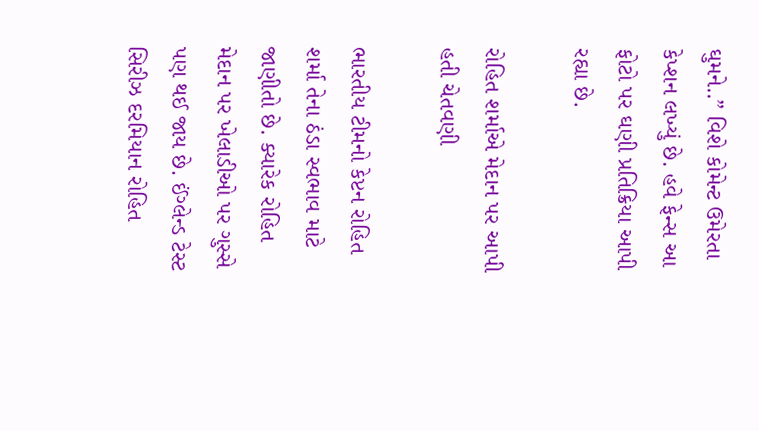ઘુમને..” વિશે કોમેન્ટ ઉમેરતા કેપ્શન લખ્યું છે. હવે ફેન્સ આ ફોટો પર ઘણી પ્રતિક્રિયા આપી રહ્યા છે.

રોહિત શર્માએ મેદાન પર આપી હતી ચેતવણી

ભારતીય ટીમનો કેપ્ટન રોહિત શર્મા તેના ઠંડા સ્વભાવ માટે જાણીતો છે. ક્યારેક રોહિત મેદાન પર ખેલાડીઓ પર ગુસ્સે પણ થઈ જાય છે. ઈંગ્લેન્ડ ટેસ્ટ સિરીઝ દરમિયાન રોહિત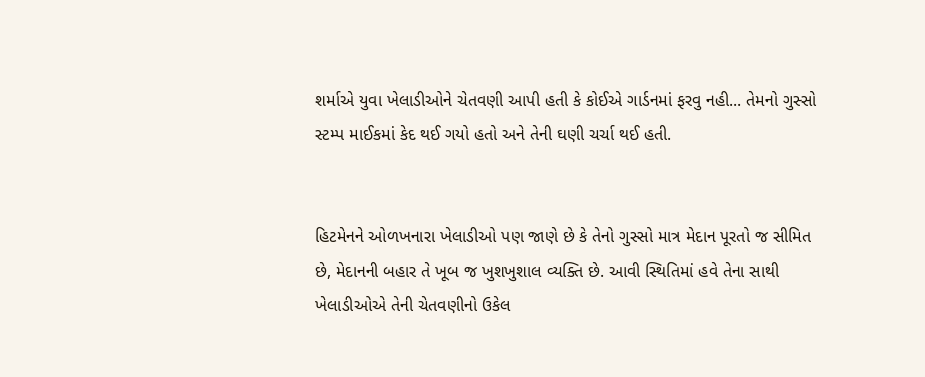શર્માએ યુવા ખેલાડીઓને ચેતવણી આપી હતી કે કોઈએ ગાર્ડનમાં ફરવુ નહી... તેમનો ગુસ્સો સ્ટમ્પ માઈકમાં કેદ થઈ ગયો હતો અને તેની ઘણી ચર્ચા થઈ હતી.


હિટમેનને ઓળખનારા ખેલાડીઓ પણ જાણે છે કે તેનો ગુસ્સો માત્ર મેદાન પૂરતો જ સીમિત છે, મેદાનની બહાર તે ખૂબ જ ખુશખુશાલ વ્યક્તિ છે. આવી સ્થિતિમાં હવે તેના સાથી ખેલાડીઓએ તેની ચેતવણીનો ઉકેલ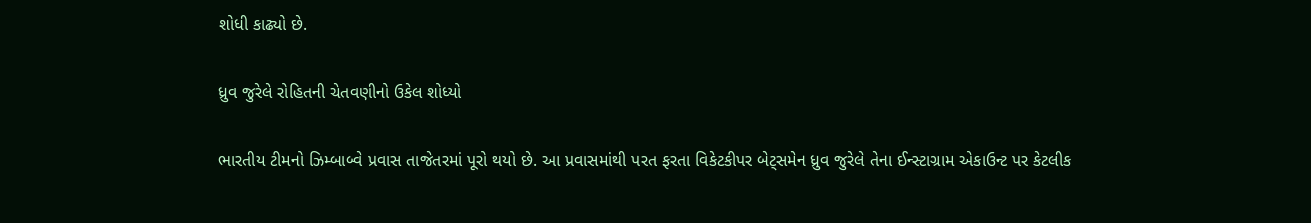શોધી કાઢ્યો છે.

ધ્રુવ જુરેલે રોહિતની ચેતવણીનો ઉકેલ શોધ્યો

ભારતીય ટીમનો ઝિમ્બાબ્વે પ્રવાસ તાજેતરમાં પૂરો થયો છે. આ પ્રવાસમાંથી પરત ફરતા વિકેટકીપર બેટ્સમેન ધ્રુવ જુરેલે તેના ઈન્સ્ટાગ્રામ એકાઉન્ટ પર કેટલીક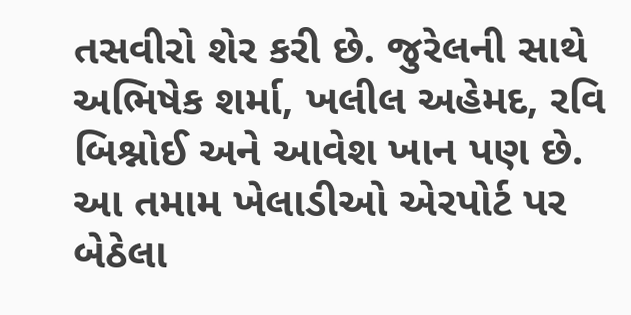તસવીરો શેર કરી છે. જુરેલની સાથે અભિષેક શર્મા, ખલીલ અહેમદ, રવિ બિશ્નોઈ અને આવેશ ખાન પણ છે. આ તમામ ખેલાડીઓ એરપોર્ટ પર બેઠેલા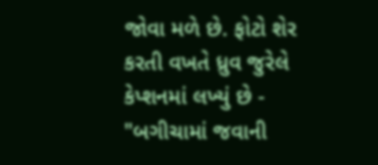જોવા મળે છે. ફોટો શેર કરતી વખતે ધ્રુવ જુરેલે કેપ્શનમાં લખ્યું છે - "બગીચામાં જવાની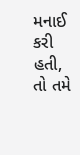મનાઈ કરી હતી, તો તમે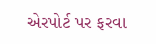એરપોર્ટ પર ફરવા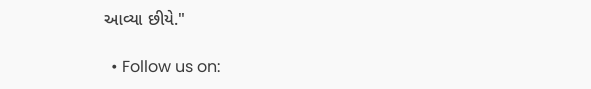આવ્યા છીયે."

  • Follow us on: